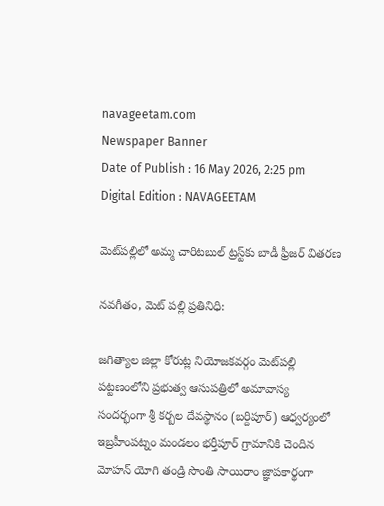navageetam.com
Newspaper Banner
Date of Publish : 16 May 2026, 2:25 pm Digital Edition : NAVAGEETAM

మెట్‌పల్లిలో అమ్మ చారిటబుల్ ట్రస్ట్‌కు బాడీ ఫ్రీజర్ వితరణ

నవగీతం, మెట్ పల్లి ప్రతినిధి:

జగిత్యాల జిల్లా కోరుట్ల నియోజకవర్గం మెట్‌పల్లి పట్టణంలోని ప్రభుత్వ ఆసుపత్రిలో అమావాస్య సందర్భంగా శ్రీ కర్బల దేవస్థానం (బర్దిపూర్) ఆధ్వర్యంలో ఇబ్రహీంపట్నం మండలం భర్తీపూర్ గ్రామానికి చెందిన మోహన్ యోగి తండ్రి సొంతి సాయిరాం జ్ఞాపకార్థంగా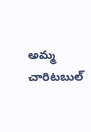అమ్మ చారిటబుల్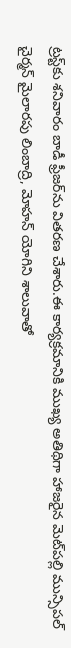ట్రస్ట్‌కు శనివారం బాడీ ఫ్రీజర్‌ను వితరణ చేశారు.ఈ కార్యక్రమానికి ముఖ్య అతిథిగా హాజరైన మెట్‌పల్లి మున్సిపల్ చైర్మన్ మైలారపు లింబాద్రి, మోహన్ యోగిని శాలువాతో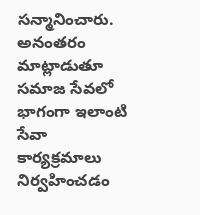సన్మానించారు. అనంతరం మాట్లాడుతూ సమాజ సేవలో భాగంగా ఇలాంటి సేవా కార్యక్రమాలు నిర్వహించడం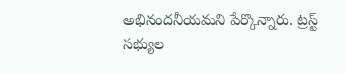అభినందనీయమని పేర్కొన్నారు. ట్రస్ట్ సభ్యుల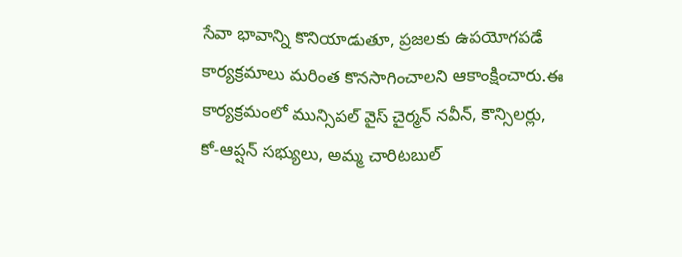సేవా భావాన్ని కొనియాడుతూ, ప్రజలకు ఉపయోగపడే కార్యక్రమాలు మరింత కొనసాగించాలని ఆకాంక్షించారు.ఈ కార్యక్రమంలో మున్సిపల్ వైస్ చైర్మన్ నవీన్, కౌన్సిలర్లు, కో-ఆప్షన్ సభ్యులు, అమ్మ చారిటబుల్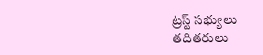ట్రస్ట్ సభ్యులు తదితరులు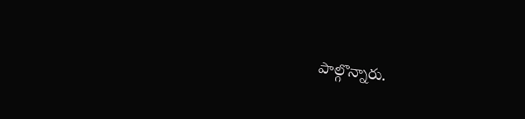పాల్గొన్నారు.